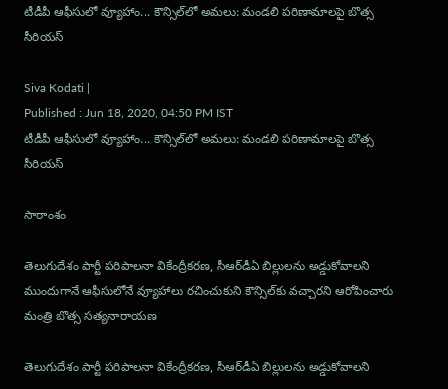టీడీపీ ఆఫీసులో వ్యూహాం... కౌన్సిల్‌లో అమలు: మండలి పరిణామాలపై బొత్స సీరియస్

Siva Kodati |
Published : Jun 18, 2020, 04:50 PM IST
టీడీపీ ఆఫీసులో వ్యూహాం... కౌన్సిల్‌లో అమలు: మండలి పరిణామాలపై బొత్స సీరియస్

సారాంశం

తెలుగుదేశం పార్టీ పరిపాలనా వికేంద్రీకరణ, సీఆర్‌డీఏ బిల్లులను అడ్డుకోవాలని ముందుగానే ఆఫీసులోనే వ్యూహాలు రచించుకుని కౌన్సిల్‌కు వచ్చారని ఆరోపించారు మంత్రి బొత్స సత్యనారాయణ

తెలుగుదేశం పార్టీ పరిపాలనా వికేంద్రీకరణ, సీఆర్‌డీఏ బిల్లులను అడ్డుకోవాలని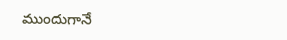ముందుగానే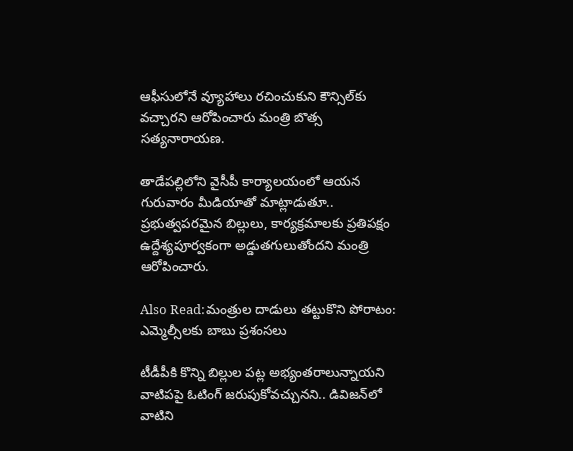ఆఫీసులోనే వ్యూహాలు రచించుకుని కౌన్సిల్‌కు వచ్చారని ఆరోపించారు మంత్రి బొత్స సత్యనారాయణ.

తాడేపల్లిలోని వైసీపీ కార్యాలయంలో ఆయన గురువారం మీడియాతో మాట్లాడుతూ.. ప్రభుత్వపరమైన బిల్లులు, కార్యక్రమాలకు ప్రతిపక్షం ఉద్దేశ్యపూర్వకంగా అడ్డుతగులుతోందని మంత్రి ఆరోపించారు.

Also Read:మంత్రుల దాడులు తట్టుకొని పోరాటం: ఎమ్మెల్సీలకు బాబు ప్రశంసలు

టీడీపీకి కొన్ని బిల్లుల పట్ల అభ్యంతరాలున్నాయని వాటిపపై ఓటింగ్ జరుపుకోవచ్చునని.. డివిజన్‌లో వాటిని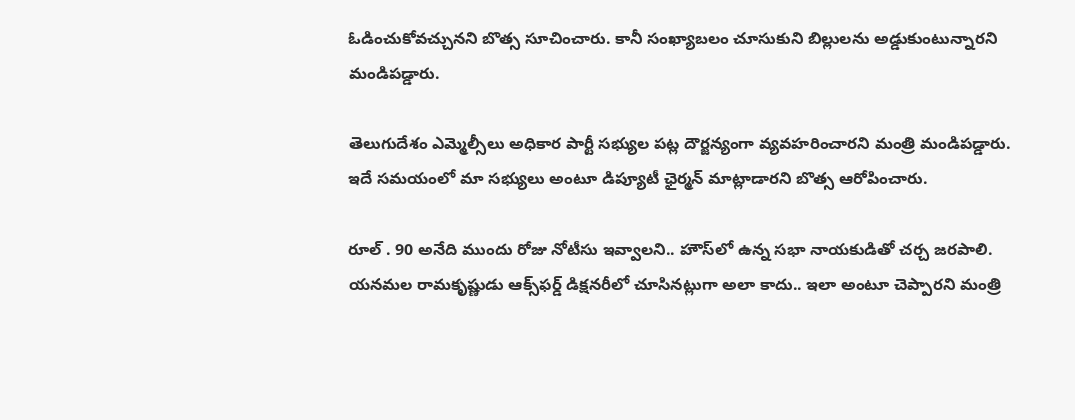ఓడించుకోవచ్చునని బొత్స సూచించారు. కానీ సంఖ్యాబలం చూసుకుని బిల్లులను అడ్డుకుంటున్నారని మండిపడ్డారు.

తెలుగుదేశం ఎమ్మెల్సీలు అధికార పార్టీ సభ్యుల పట్ల దౌర్జన్యంగా వ్యవహరించారని మంత్రి మండిపడ్డారు. ఇదే సమయంలో మా సభ్యులు అంటూ డిప్యూటీ ఛైర్మన్ మాట్లాడారని బొత్స ఆరోపించారు.

రూల్ . 90 అనేది ముందు రోజు నోటీసు ఇవ్వాలని.. హౌస్‌లో ఉన్న సభా నాయకుడితో చర్చ జరపాలి. యనమల రామకృష్ణుడు ఆక్స్‌ఫర్డ్ డిక్షనరీలో చూసినట్లుగా అలా కాదు.. ఇలా అంటూ చెప్పారని మంత్రి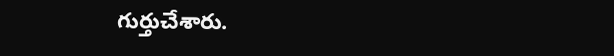గుర్తుచేశారు.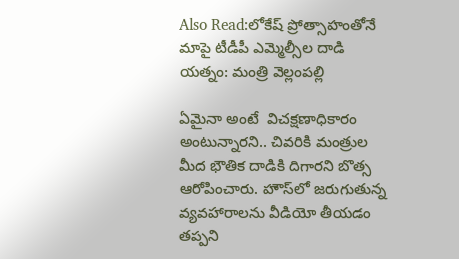Also Read:లోకేష్ ప్రోత్సాహంతోనే మాపై టీడీపీ ఎమ్మెల్సీల దాడి యత్నం: మంత్రి వెల్లంపల్లి

ఏమైనా అంటే  విచక్షణాధికారం అంటున్నారని.. చివరికి మంత్రుల మీద భౌతిక దాడికి దిగారని బొత్స ఆరోపించారు. హౌస్‌లో జరుగుతున్న వ్యవహారాలను వీడియో తీయడం తప్పని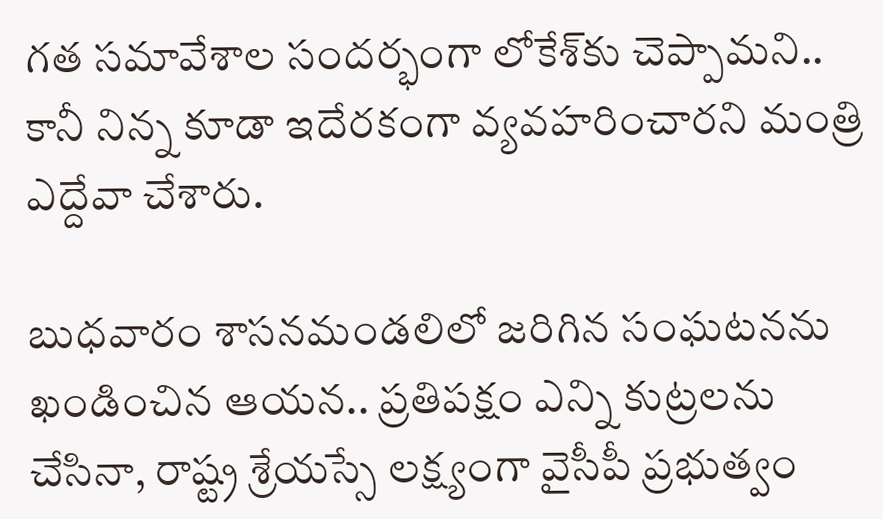గత సమావేశాల సందర్భంగా లోకేశ్‌కు చెప్పామని.. కానీ నిన్న కూడా ఇదేరకంగా వ్యవహరించారని మంత్రి ఎద్దేవా చేశారు.

బుధవారం శాసనమండలిలో జరిగిన సంఘటనను ఖండించిన ఆయన.. ప్రతిపక్షం ఎన్ని కుట్రలను చేసినా, రాష్ట్ర శ్రేయస్సే లక్ష్యంగా వైసీపీ ప్రభుత్వం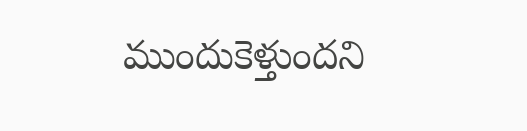ముందుకెళ్తుందని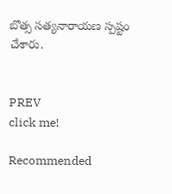బొత్స సత్యనారాయణ స్పష్టం చేశారు.


PREV
click me!

Recommended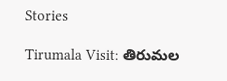Stories

Tirumala Visit: తిరుమల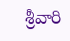శ్రీవారి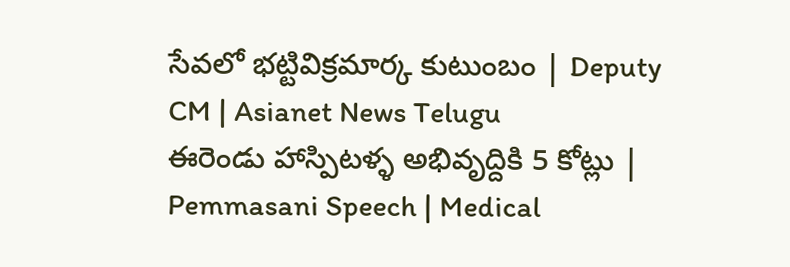సేవలో భట్టివిక్రమార్క కుటుంబం | Deputy CM | Asianet News Telugu
ఈరెండు హాస్పిటళ్ళ అభివృద్దికి 5 కోట్లు | Pemmasani Speech | Medical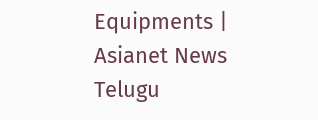Equipments | Asianet News Telugu